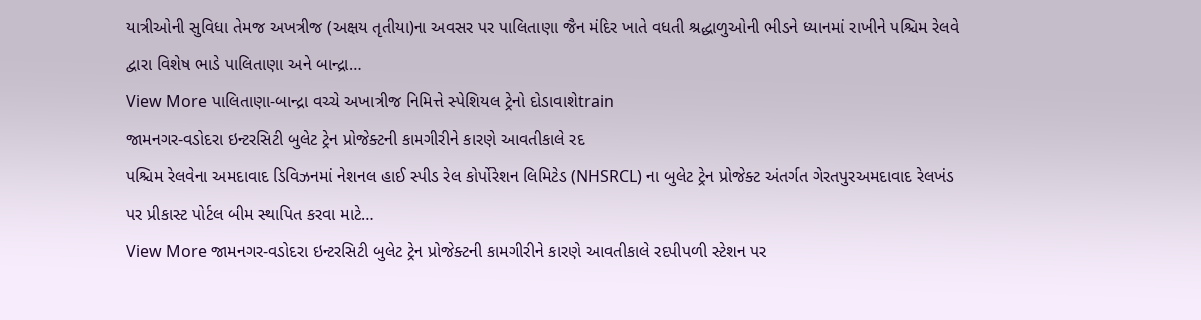યાત્રીઓની સુવિધા તેમજ અખત્રીજ (અક્ષય તૃતીયા)ના અવસર પર પાલિતાણા જૈન મંદિર ખાતે વધતી શ્રદ્ધાળુઓની ભીડને ધ્યાનમાં રાખીને પશ્ચિમ રેલવે દ્વારા વિશેષ ભાડે પાલિતાણા અને બાન્દ્રા…
View More પાલિતાણા-બાન્દ્રા વચ્ચે અખાત્રીજ નિમિત્તે સ્પેશિયલ ટ્રેનો દોડાવાશેtrain
જામનગર-વડોદરા ઇન્ટરસિટી બુલેટ ટ્રેન પ્રોજેક્ટની કામગીરીને કારણે આવતીકાલે રદ
પશ્ચિમ રેલવેના અમદાવાદ ડિવિઝનમાં નેશનલ હાઈ સ્પીડ રેલ કોર્પોરેશન લિમિટેડ (NHSRCL) ના બુલેટ ટ્રેન પ્રોજેક્ટ અંતર્ગત ગેરતપુરઅમદાવાદ રેલખંડ પર પ્રીકાસ્ટ પોર્ટલ બીમ સ્થાપિત કરવા માટે…
View More જામનગર-વડોદરા ઇન્ટરસિટી બુલેટ ટ્રેન પ્રોજેક્ટની કામગીરીને કારણે આવતીકાલે રદપીપળી સ્ટેશન પર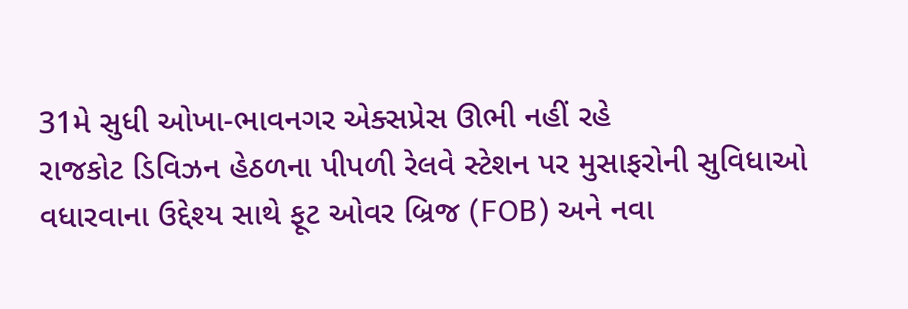31મે સુધી ઓખા-ભાવનગર એક્સપ્રેસ ઊભી નહીં રહે
રાજકોટ ડિવિઝન હેઠળના પીપળી રેલવે સ્ટેશન પર મુસાફરોની સુવિધાઓ વધારવાના ઉદ્દેશ્ય સાથે ફૂટ ઓવર બ્રિજ (FOB) અને નવા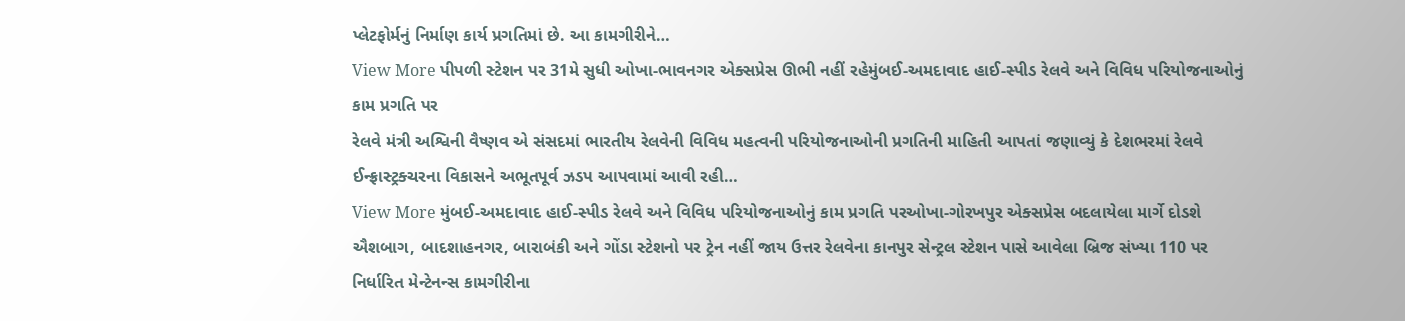પ્લેટફોર્મનું નિર્માણ કાર્ય પ્રગતિમાં છે. આ કામગીરીને…
View More પીપળી સ્ટેશન પર 31મે સુધી ઓખા-ભાવનગર એક્સપ્રેસ ઊભી નહીં રહેમુંબઈ-અમદાવાદ હાઈ-સ્પીડ રેલવે અને વિવિધ પરિયોજનાઓનું કામ પ્રગતિ પર
રેલવે મંત્રી અશ્વિની વૈષ્ણવ એ સંસદમાં ભારતીય રેલવેની વિવિધ મહત્વની પરિયોજનાઓની પ્રગતિની માહિતી આપતાં જણાવ્યું કે દેશભરમાં રેલવે ઈન્ફ્રાસ્ટ્રક્ચરના વિકાસને અભૂતપૂર્વ ઝડપ આપવામાં આવી રહી…
View More મુંબઈ-અમદાવાદ હાઈ-સ્પીડ રેલવે અને વિવિધ પરિયોજનાઓનું કામ પ્રગતિ પરઓખા-ગોરખપુર એક્સપ્રેસ બદલાયેલા માર્ગે દોડશે
ઐશબાગ, બાદશાહનગર, બારાબંકી અને ગોંડા સ્ટેશનો પર ટ્રેન નહીં જાય ઉત્તર રેલવેના કાનપુર સેન્ટ્રલ સ્ટેશન પાસે આવેલા બ્રિજ સંખ્યા 110 પર નિર્ધારિત મેન્ટેનન્સ કામગીરીના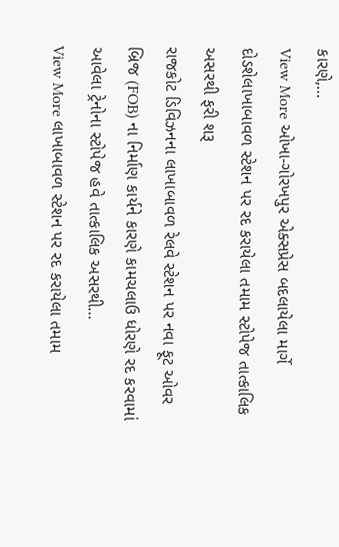કારણે,…
View More ઓખા-ગોરખપુર એક્સપ્રેસ બદલાયેલા માર્ગે દોડશેલાખાબાવળ સ્ટેશન પર રદ કરાયેલા તમામ સ્ટોપેજ તાત્કાલિક અસરથી ફરી શરૂ
રાજકોટ ડિવિઝનના લાખાબાવળ રેલવે સ્ટેશન પર નવા ફૂટ ઓવર બ્રિજ (FOB) ના નિર્માણ કાર્યને કારણે કામચલાઉ ધોરણે રદ કરવામાં આવેલા ટ્રેનોના સ્ટોપેજ હવે તાત્કાલિક અસરથી…
View More લાખાબાવળ સ્ટેશન પર રદ કરાયેલા તમામ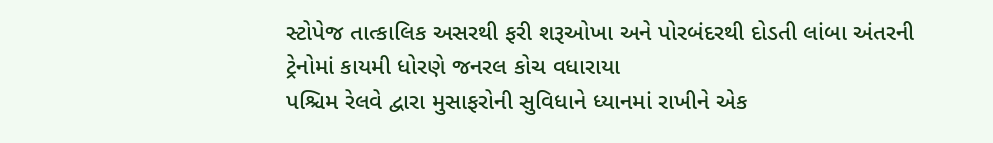સ્ટોપેજ તાત્કાલિક અસરથી ફરી શરૂઓખા અને પોરબંદરથી દોડતી લાંબા અંતરની ટ્રેનોમાં કાયમી ધોરણે જનરલ કોચ વધારાયા
પશ્ચિમ રેલવે દ્વારા મુસાફરોની સુવિધાને ધ્યાનમાં રાખીને એક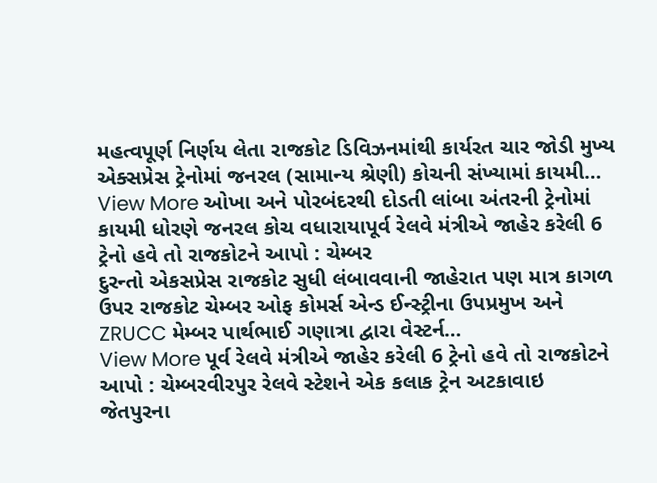મહત્વપૂર્ણ નિર્ણય લેતા રાજકોટ ડિવિઝનમાંથી કાર્યરત ચાર જોડી મુખ્ય એક્સપ્રેસ ટ્રેનોમાં જનરલ (સામાન્ય શ્રેણી) કોચની સંખ્યામાં કાયમી…
View More ઓખા અને પોરબંદરથી દોડતી લાંબા અંતરની ટ્રેનોમાં કાયમી ધોરણે જનરલ કોચ વધારાયાપૂર્વ રેલવે મંત્રીએ જાહેર કરેલી 6 ટ્રેનો હવે તો રાજકોટને આપો : ચેમ્બર
દુરન્તો એકસપ્રેસ રાજકોટ સુધી લંબાવવાની જાહેરાત પણ માત્ર કાગળ ઉપર રાજકોટ ચેમ્બર ઓફ કોમર્સ એન્ડ ઈન્સ્ટ્રીના ઉપપ્રમુખ અને ZRUCC મેમ્બર પાર્થભાઈ ગણાત્રા દ્વારા વેસ્ટર્ન…
View More પૂર્વ રેલવે મંત્રીએ જાહેર કરેલી 6 ટ્રેનો હવે તો રાજકોટને આપો : ચેમ્બરવીરપુર રેલવે સ્ટેશને એક કલાક ટ્રેન અટકાવાઇ
જેતપુરના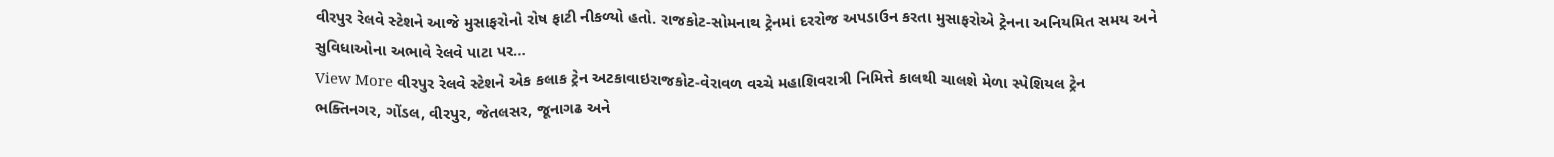વીરપુર રેલવે સ્ટેશને આજે મુસાફરોનો રોષ ફાટી નીકળ્યો હતો. રાજકોટ-સોમનાથ ટ્રેનમાં દરરોજ અપડાઉન કરતા મુસાફરોએ ટ્રેનના અનિયમિત સમય અને સુવિધાઓના અભાવે રેલવે પાટા પર…
View More વીરપુર રેલવે સ્ટેશને એક કલાક ટ્રેન અટકાવાઇરાજકોટ-વેરાવળ વચ્ચે મહાશિવરાત્રી નિમિત્તે કાલથી ચાલશે મેળા સ્પેશિયલ ટ્રેન
ભક્તિનગર, ગોંડલ, વીરપુર, જેતલસર, જૂનાગઢ અને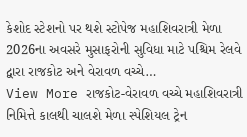કેશોદ સ્ટેશનો પર થશે સ્ટોપેજ મહાશિવરાત્રી મેળા 2026ના અવસરે મુસાફરોની સુવિધા માટે પશ્ચિમ રેલવે દ્વારા રાજકોટ અને વેરાવળ વચ્ચે…
View More રાજકોટ-વેરાવળ વચ્ચે મહાશિવરાત્રી નિમિત્તે કાલથી ચાલશે મેળા સ્પેશિયલ ટ્રેન